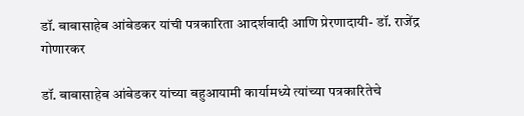डॉ. बाबासाहेब आंबेडकर यांची पत्रकारिता आदर्शवादी आणि प्रेरणादायी- डॉ. राजेंद्र गोणारकर

डॉ. बाबासाहेब आंबेडकर यांच्या बहुआयामी कार्यामध्ये त्यांच्या पत्रकारितेचे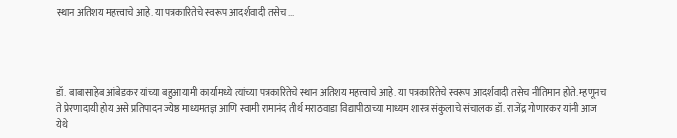स्थान अतिशय महत्त्वाचे आहे. या पत्रकारितेचे स्वरूप आदर्शवादी तसेच ...




डॉ. बाबासाहेब आंबेडकर यांच्या बहुआयामी कार्यामध्ये त्यांच्या पत्रकारितेचे स्थान अतिशय महत्त्वाचे आहे. या पत्रकारितेचे स्वरूप आदर्शवादी तसेच नीतिमान होते. म्हणूनच ते प्रेरणादायी होय असे प्रतिपादन ज्येष्ठ माध्यमतज्ञ आणि स्वामी रामानंद तीर्थ मराठवाडा विद्यापीठाच्या माध्यम शास्त्र संकुलाचे संचालक डॉ. राजेंद्र गोणारकर यांनी आज येथे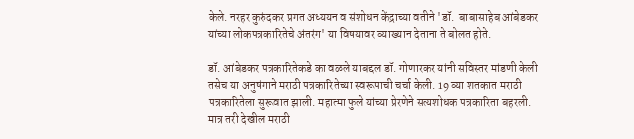केले. नरहर कुरुंदकर प्रगत अध्ययन व संशोधन केंद्राच्या वतीने 'डॉ.  बाबासाहेब आंबेडकर यांच्या लोकपत्रकारितेचे अंतरंग' या विषयावर व्याख्यान देताना ते बोलत होते.

डॉ. आंबेडकर पत्रकारितेकडे का वळले याबद्दल डॉ. गोणारकर यांनी सविस्तर मांडणी केली तसेच या अनुषंगाने मराठी पत्रकारितेच्या स्वरूपाची चर्चा केली. 19 व्या शतकात मराठी पत्रकारितेला सुरूवात झाली. महात्मा फुले यांच्या प्रेरणेने सत्यशोधक पत्रकारिता बहरली. मात्र तरी देखील मराठी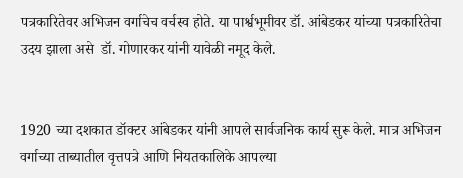पत्रकारितेवर अभिजन वर्गाचेच वर्चस्व होते. या पार्श्वभूमीवर डॉ. आंबेडकर यांच्या पत्रकारितेचा उदय झाला असे  डॉ. गोणारकर यांनी यावेळी नमूद केले.


1920 च्या दशकात डॉक्टर आंबेडकर यांनी आपले सार्वजनिक कार्य सुरू केले. मात्र अभिजन वर्गाच्या ताब्यातील वृत्तपत्रे आणि नियतकालिके आपल्या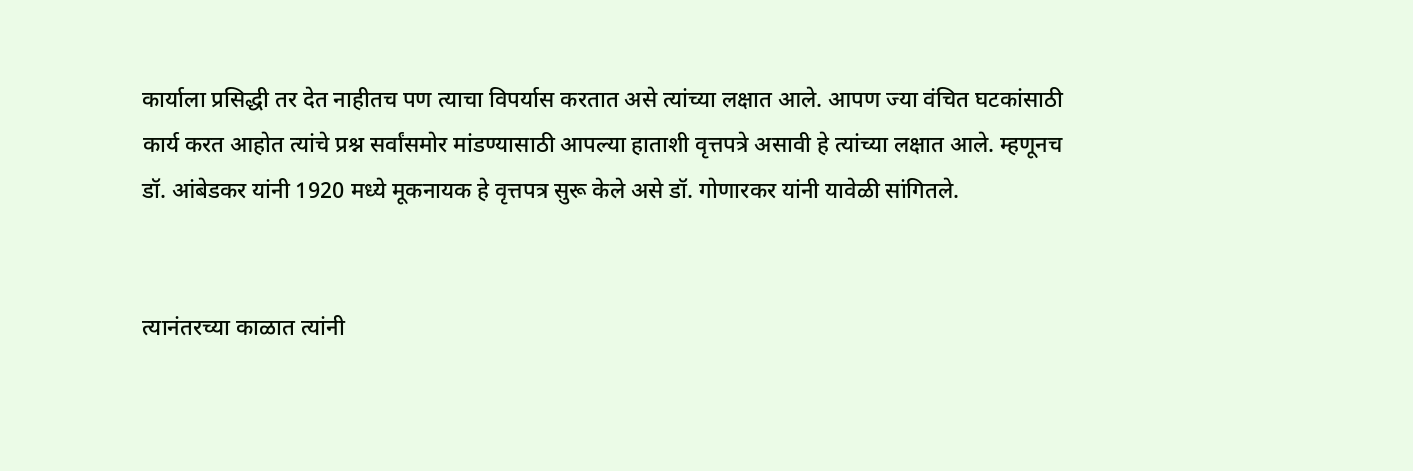कार्याला प्रसिद्धी तर देत नाहीतच पण त्याचा विपर्यास करतात असे त्यांच्या लक्षात आले. आपण ज्या वंचित घटकांसाठी कार्य करत आहोत त्यांचे प्रश्न सर्वांसमोर मांडण्यासाठी आपल्या हाताशी वृत्तपत्रे असावी हे त्यांच्या लक्षात आले. म्हणूनच डॉ. आंबेडकर यांनी 1920 मध्ये मूकनायक हे वृत्तपत्र सुरू केले असे डॉ. गोणारकर यांनी यावेळी सांगितले.


त्यानंतरच्या काळात त्यांनी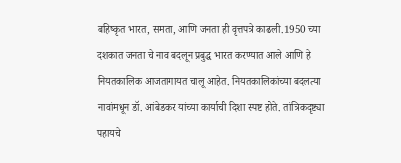बहिष्कृत भारत, समता, आणि जनता ही वृत्तपत्रे काढली.1950 च्या दशकात जनता चे नाव बदलून प्रबुद्ध भारत करण्यात आले आणि हे नियतकालिक आजतागायत चालू आहेत. नियतकालिकांच्या बदलत्या नावांमधून डॉ. आंबेडकर यांच्या कार्याची दिशा स्पष्ट होते. तांत्रिकदृष्ट्या पहायचे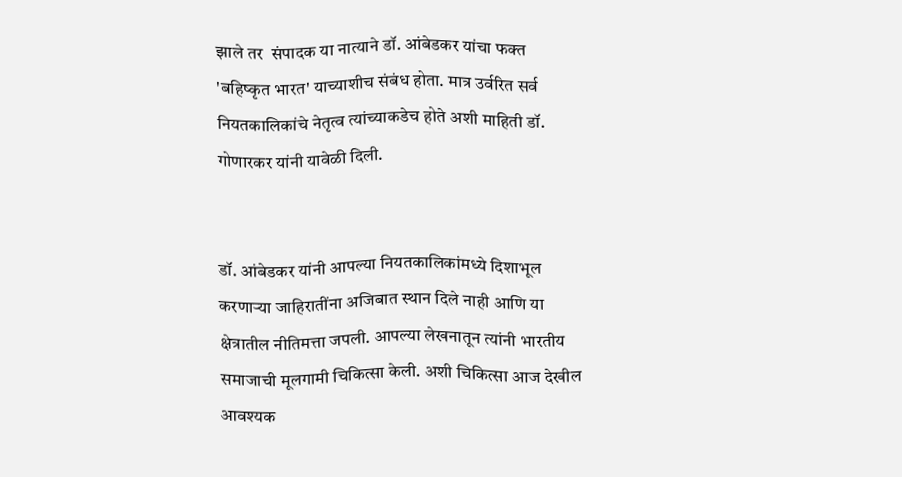झाले तर  संपादक या नात्याने डॉ. आंबेडकर यांचा फक्त 'बहिष्कृत भारत' याच्याशीच संबंध होता. मात्र उर्वरित सर्व नियतकालिकांचे नेतृत्व त्यांच्याकडेच होते अशी माहिती डॉ. गोणारकर यांनी यावेळी दिली.


डॉ. आंबेडकर यांनी आपल्या नियतकालिकांमध्ये दिशाभूल करणाऱ्या जाहिरातींना अजिबात स्थान दिले नाही आणि या क्षेत्रातील नीतिमत्ता जपली. आपल्या लेखनातून त्यांनी भारतीय समाजाची मूलगामी चिकित्सा केली. अशी चिकित्सा आज देखील आवश्यक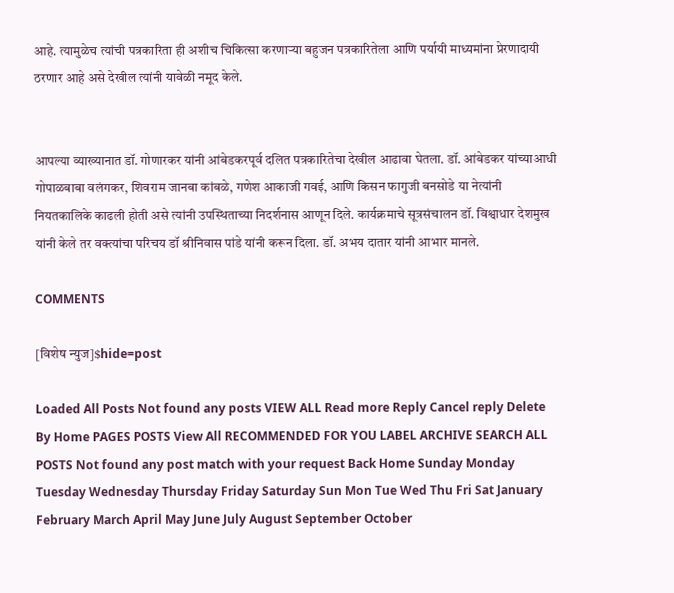आहे. त्यामुळेच त्यांची पत्रकारिता ही अशीच चिकित्सा करणाऱ्या बहुजन पत्रकारितेला आणि पर्यायी माध्यमांना प्रेरणादायी ठरणार आहे असे देखील त्यांनी यावेळी नमूद केले.


आपल्या व्याख्यानात डॉ. गोणारकर यांनी आंबेडकरपूर्व दलित पत्रकारितेचा देखील आढावा घेतला. डॉ. आंबेडकर यांच्याआधी गोपाळबाबा वलंगकर, शिवराम जानबा कांबळे, गणेश आकाजी गवई, आणि किसन फागुजी बनसोडे या नेत्यांनी नियतकालिके काढली होती असे त्यांनी उपस्थिताच्या निदर्शनास आणून दिले. कार्यक्रमाचे सूत्रसंचालन डॉ. विश्वाधार देशमुख यांनी केले तर वक्त्यांचा परिचय डॉ श्रीनिवास पांडे यांनी करून दिला. डॉ. अभय दातार यांनी आभार मानले.

COMMENTS

[विशेष न्युज]$hide=post

Loaded All Posts Not found any posts VIEW ALL Read more Reply Cancel reply Delete By Home PAGES POSTS View All RECOMMENDED FOR YOU LABEL ARCHIVE SEARCH ALL POSTS Not found any post match with your request Back Home Sunday Monday Tuesday Wednesday Thursday Friday Saturday Sun Mon Tue Wed Thu Fri Sat January February March April May June July August September October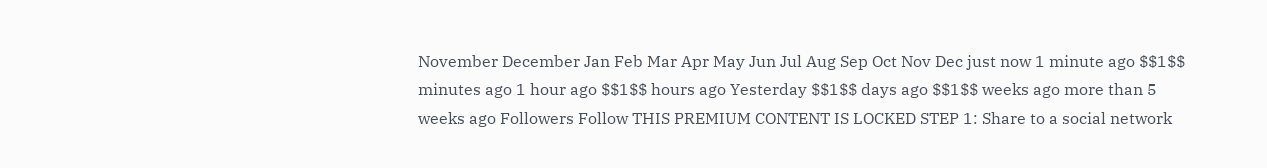November December Jan Feb Mar Apr May Jun Jul Aug Sep Oct Nov Dec just now 1 minute ago $$1$$ minutes ago 1 hour ago $$1$$ hours ago Yesterday $$1$$ days ago $$1$$ weeks ago more than 5 weeks ago Followers Follow THIS PREMIUM CONTENT IS LOCKED STEP 1: Share to a social network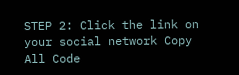STEP 2: Click the link on your social network Copy All Code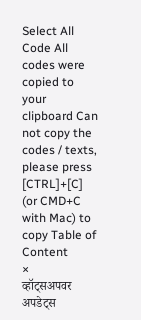Select All Code All codes were copied to your clipboard Can not copy the codes / texts, please press [CTRL]+[C] (or CMD+C with Mac) to copy Table of Content
×
व्हॉट्सअपवर अपडेट्स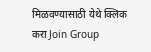मिळवण्यासाठी येथे क्लिक करा Join Group